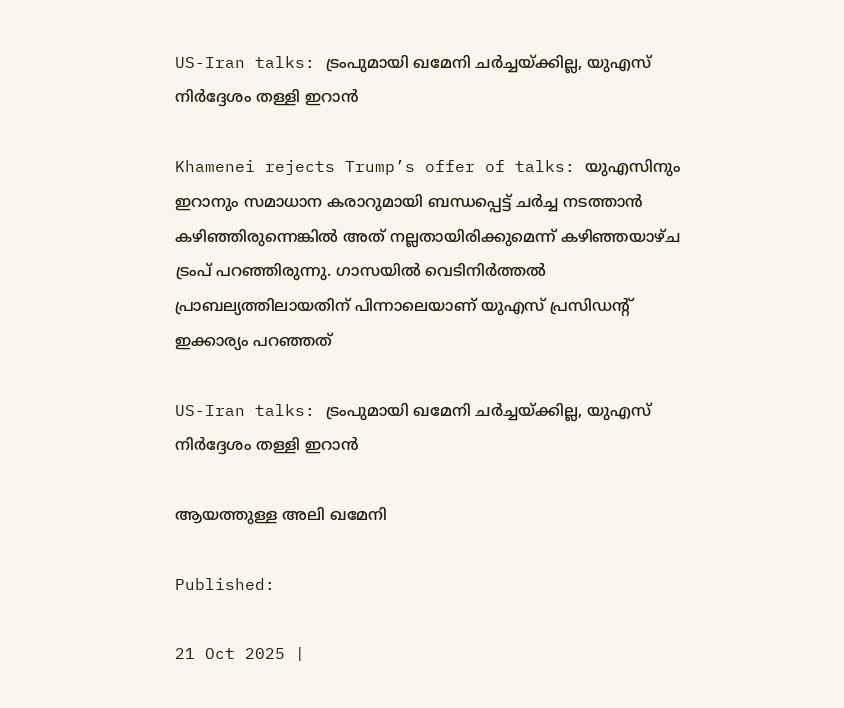US-Iran talks: ട്രംപുമായി ഖമേനി ചര്‍ച്ചയ്ക്കില്ല, യുഎസ് നിര്‍ദ്ദേശം തള്ളി ഇറാന്‍

Khamenei rejects Trump’s offer of talks: യുഎസിനും ഇറാനും സമാധാന കരാറുമായി ബന്ധപ്പെട്ട് ചര്‍ച്ച നടത്താന്‍ കഴിഞ്ഞിരുന്നെങ്കില്‍ അത് നല്ലതായിരിക്കുമെന്ന് കഴിഞ്ഞയാഴ്ച ട്രംപ് പറഞ്ഞിരുന്നു. ഗാസയില്‍ വെടിനിര്‍ത്തല്‍ പ്രാബല്യത്തിലായതിന് പിന്നാലെയാണ് യുഎസ് പ്രസിഡന്റ്‌ ഇക്കാര്യം പറഞ്ഞത്

US-Iran talks: ട്രംപുമായി ഖമേനി ചര്‍ച്ചയ്ക്കില്ല, യുഎസ് നിര്‍ദ്ദേശം തള്ളി ഇറാന്‍

ആയത്തുള്ള അലി ഖമേനി

Published:

21 Oct 2025 |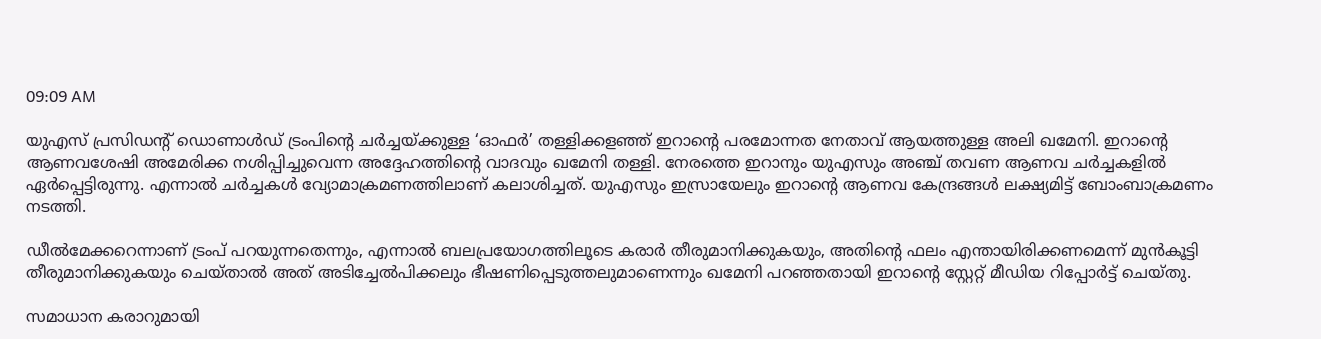09:09 AM

യുഎസ് പ്രസിഡന്റ് ഡൊണാള്‍ഡ് ട്രംപിന്റെ ചര്‍ച്ചയ്ക്കുള്ള ‘ഓഫര്‍’ തള്ളിക്കളഞ്ഞ് ഇറാന്റെ പരമോന്നത നേതാവ്‌ ആയത്തുള്ള അലി ഖമേനി. ഇറാന്റെ ആണവശേഷി അമേരിക്ക നശിപ്പിച്ചുവെന്ന അദ്ദേഹത്തിന്റെ വാദവും ഖമേനി തള്ളി. നേരത്തെ ഇറാനും യുഎസും അഞ്ച് തവണ ആണവ ചര്‍ച്ചകളില്‍ ഏര്‍പ്പെട്ടിരുന്നു. എന്നാല്‍ ചര്‍ച്ചകള്‍ വ്യോമാക്രമണത്തിലാണ് കലാശിച്ചത്. യുഎസും ഇസ്രായേലും ഇറാന്റെ ആണവ കേന്ദ്രങ്ങള്‍ ലക്ഷ്യമിട്ട് ബോംബാക്രമണം നടത്തി.

ഡീല്‍മേക്കറെന്നാണ് ട്രംപ് പറയുന്നതെന്നും, എന്നാല്‍ ബലപ്രയോഗത്തിലൂടെ കരാര്‍ തീരുമാനിക്കുകയും, അതിന്റെ ഫലം എന്തായിരിക്കണമെന്ന് മുന്‍കൂട്ടി തീരുമാനിക്കുകയും ചെയ്താല്‍ അത് അടിച്ചേല്‍പിക്കലും ഭീഷണിപ്പെടുത്തലുമാണെന്നും ഖമേനി പറഞ്ഞതായി ഇറാന്റെ സ്റ്റേറ്റ് മീഡിയ റിപ്പോര്‍ട്ട് ചെയ്തു.

സമാധാന കരാറുമായി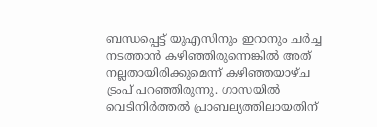ബന്ധപ്പെട്ട് യുഎസിനും ഇറാനും ചര്‍ച്ച നടത്താന്‍ കഴിഞ്ഞിരുന്നെങ്കില്‍ അത് നല്ലതായിരിക്കുമെന്ന് കഴിഞ്ഞയാഴ്ച ട്രംപ് പറഞ്ഞിരുന്നു. ഗാസയില്‍ വെടിനിര്‍ത്തല്‍ പ്രാബല്യത്തിലായതിന്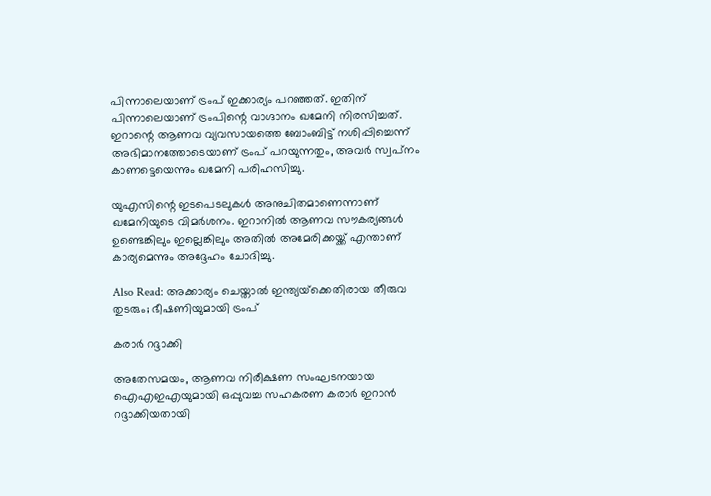പിന്നാലെയാണ് ട്രംപ് ഇക്കാര്യം പറഞ്ഞത്. ഇതിന് പിന്നാലെയാണ് ട്രംപിന്റെ വാഗ്ദാനം ഖമേനി നിരസിച്ചത്. ഇറാന്റെ ആണവ വ്യവസായത്തെ ബോംബിട്ട് നശിപ്പിച്ചെന്ന് അഭിമാനത്തോടെയാണ് ട്രംപ് പറയുന്നതും, അവര്‍ സ്വപ്‌നം കാണട്ടെയെന്നും ഖമേനി പരിഹസിച്ചു.

യുഎസിന്റെ ഇടപെടലുകള്‍ അനുചിതമാണെന്നാണ് ഖമേനിയുടെ വിമര്‍ശനം. ഇറാനില്‍ ആണവ സൗകര്യങ്ങള്‍ ഉണ്ടെങ്കിലും ഇല്ലെങ്കിലും അതില്‍ അമേരിക്കയ്ക്ക് എന്താണ് കാര്യമെന്നും അദ്ദേഹം ചോദിച്ചു.

Also Read: അക്കാര്യം ചെയ്താല്‍ ഇന്ത്യയ്‌ക്കെതിരായ തീരുവ തുടരും; ഭീഷണിയുമായി ട്രംപ്‌

കരാർ റദ്ദാക്കി

അതേസമയം, ആണവ നിരീക്ഷണ സംഘടനയായ ഐഎഇഎയുമായി ഒപ്പുവച്ച സഹകരണ കരാർ ഇറാൻ റദ്ദാക്കിയതായി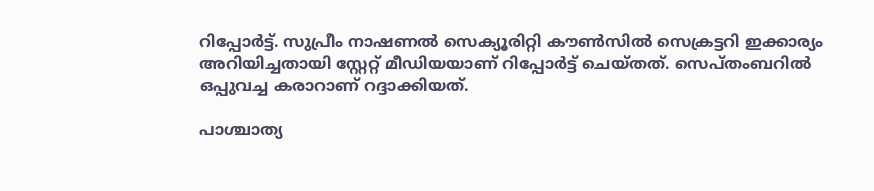റിപ്പോര്‍ട്ട്. സുപ്രീം നാഷണല്‍ സെക്യൂരിറ്റി കൗണ്‍സില്‍ സെക്രട്ടറി ഇക്കാര്യം അറിയിച്ചതായി സ്റ്റേറ്റ് മീഡിയയാണ് റിപ്പോര്‍ട്ട് ചെയ്തത്. സെപ്തംബറില്‍ ഒപ്പുവച്ച കരാറാണ് റദ്ദാക്കിയത്.

പാശ്ചാത്യ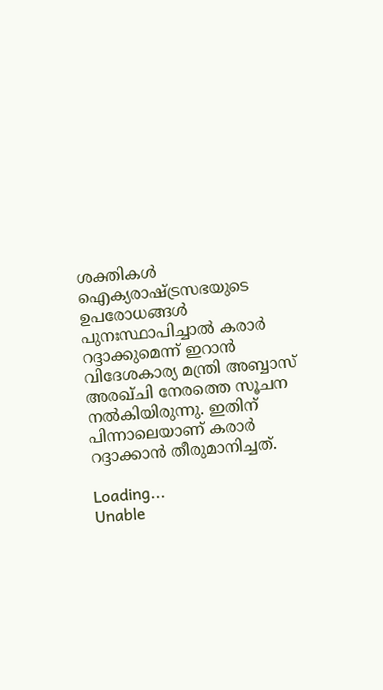ശക്തികൾ ഐക്യരാഷ്ട്രസഭയുടെ ഉപരോധങ്ങൾ പുനഃസ്ഥാപിച്ചാൽ കരാർ റദ്ദാക്കുമെന്ന് ഇറാൻ വിദേശകാര്യ മന്ത്രി അബ്ബാസ് അരഖ്ചി നേരത്തെ സൂചന നല്‍കിയിരുന്നു. ഇതിന് പിന്നാലെയാണ് കരാര്‍ റദ്ദാക്കാന്‍ തീരുമാനിച്ചത്.

Loading...
Unable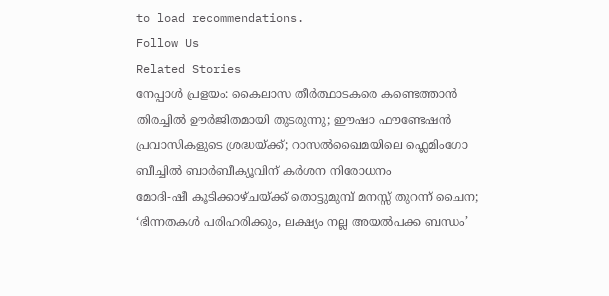to load recommendations.
Follow Us
Related Stories
നേപ്പാൾ പ്രളയം: കൈലാസ തീർത്ഥാടകരെ കണ്ടെത്താൻ തിരച്ചിൽ ഊർജിതമായി തുടരുന്നു; ഈഷാ ഫൗണ്ടേഷൻ
പ്രവാസികളുടെ ശ്രദ്ധയ്ക്ക്; റാസൽഖൈമയിലെ ഫ്ലെമിംഗോ ബീച്ചിൽ ബാർബീക്യൂവിന് കർശന നിരോധനം
മോദി-ഷീ കൂടിക്കാഴ്ചയ്ക്ക് തൊട്ടുമുമ്പ് മനസ്സ് തുറന്ന് ചൈന; ‘ഭിന്നതകൾ പരിഹരിക്കും, ലക്ഷ്യം നല്ല അയൽപക്ക ബന്ധം’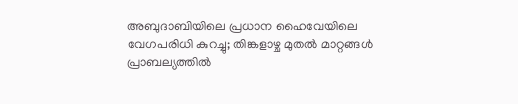അബുദാബിയിലെ പ്രധാന ഹൈവേയിലെ വേഗപരിധി കുറച്ചു; തിങ്കളാഴ്ച മുതൽ മാറ്റങ്ങൾ പ്രാബല്യത്തിൽ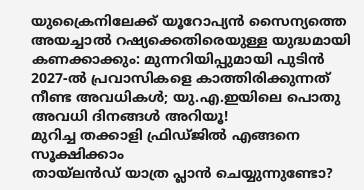യുക്രൈനിലേക്ക് യൂറോപ്യൻ സൈന്യത്തെ അയച്ചാൽ റഷ്യക്കെതിരെയുള്ള യുദ്ധമായി കണക്കാക്കും: മുന്നറിയിപ്പുമായി പുടിൻ
2027-ൽ പ്രവാസികളെ കാത്തിരിക്കുന്നത് നീണ്ട അവധികൾ; യു.എ.ഇയിലെ പൊതു അവധി ദിനങ്ങൾ അറിയൂ!
മുറിച്ച തക്കാളി ഫ്രിഡ്ജിൽ എങ്ങനെ സൂക്ഷിക്കാം
തായ്‌ലൻഡ് യാത്ര പ്ലാൻ ചെയ്യുന്നുണ്ടോ?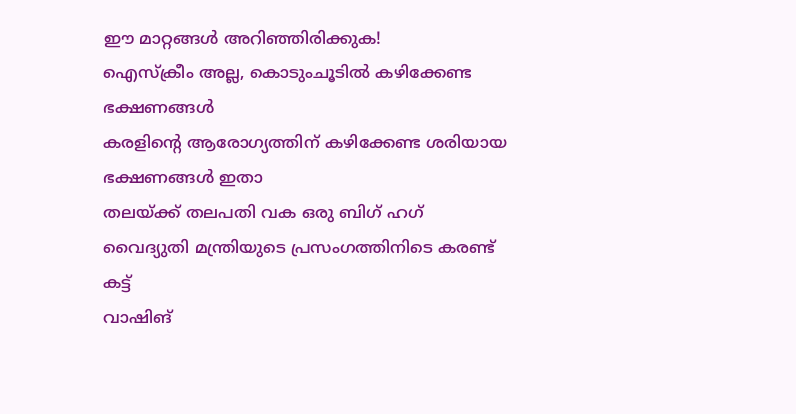ഈ മാറ്റങ്ങൾ അറിഞ്ഞിരിക്കുക!
ഐസ്ക്രീം അല്ല, കൊടുംചൂടിൽ കഴിക്കേണ്ട ഭക്ഷണങ്ങൾ
കരളിന്റെ ആരോഗ്യത്തിന് കഴിക്കേണ്ട ശരിയായ ഭക്ഷണങ്ങൾ ഇതാ
തലയ്ക്ക് തലപതി വക ഒരു ബിഗ് ഹഗ്
വൈദ്യുതി മന്ത്രിയുടെ പ്രസംഗത്തിനിടെ കരണ്ട് കട്ട്
വാഷിങ്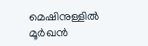മെഷിനുള്ളിൽ മൂർഖൻ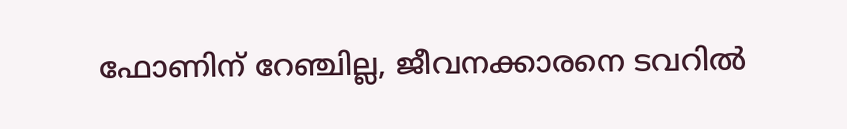ഫോണിന് റേഞ്ചില്ല, ജീവനക്കാരനെ ടവറിൽ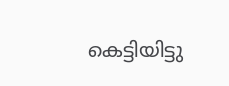കെട്ടിയിട്ടു